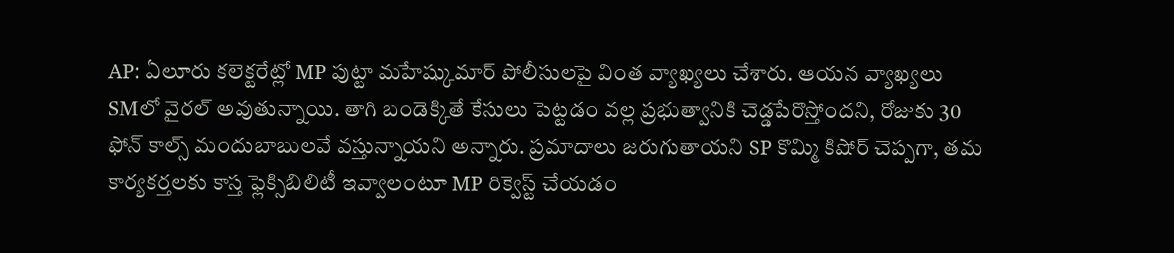AP: ఏలూరు కలెక్టరేట్లో MP పుట్టా మహేష్కుమార్ పోలీసులపై వింత వ్యాఖ్యలు చేశారు. ఆయన వ్యాఖ్యలు SMలో వైరల్ అవుతున్నాయి. తాగి బండెక్కితే కేసులు పెట్టడం వల్ల ప్రభుత్వానికి చెడ్డపేరొస్తోందని, రోజుకు 30 ఫోన్ కాల్స్ మందుబాబులవే వస్తున్నాయని అన్నారు. ప్రమాదాలు జరుగుతాయని SP కొమ్మి కిషోర్ చెప్పగా, తమ కార్యకర్తలకు కాస్త ఫ్లెక్సిబిలిటీ ఇవ్వాలంటూ MP రిక్వెస్ట్ చేయడం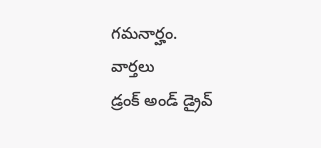గమనార్హం.
వార్తలు
డ్రంక్ అండ్ డ్రైవ్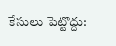కేసులు పెట్టొద్దు: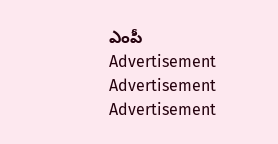ఎంపీ
Advertisement
Advertisement
Advertisement